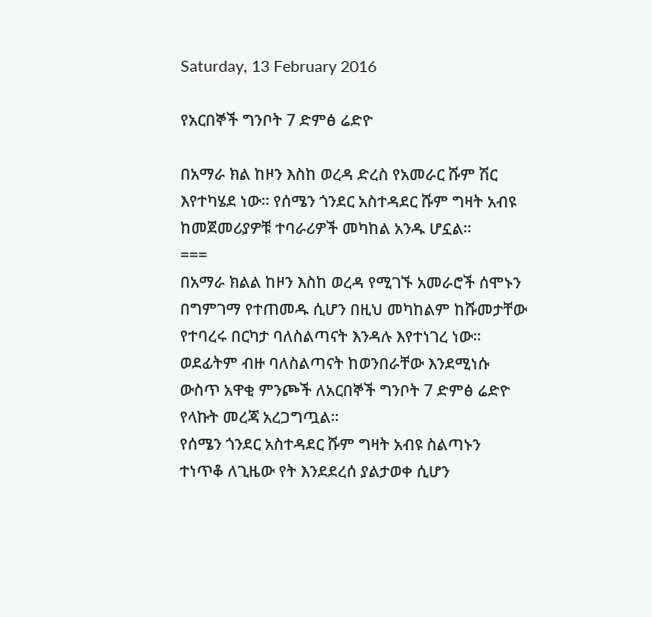Saturday, 13 February 2016

የአርበኞች ግንቦት 7 ድምፅ ሬድዮ

በአማራ ክል ከዞን እስከ ወረዳ ድረስ የአመራር ሹም ሽር እየተካሄደ ነው፡፡ የሰሜን ጎንደር አስተዳደር ሹም ግዛት አብዩ ከመጀመሪያዎቹ ተባራሪዎች መካከል አንዱ ሆኗል፡፡
===
በአማራ ክልል ከዞን እስከ ወረዳ የሚገኙ አመራሮች ሰሞኑን በግምገማ የተጠመዱ ሲሆን በዚህ መካከልም ከሹመታቸው የተባረሩ በርካታ ባለስልጣናት እንዳሉ እየተነገረ ነው፡፡ ወደፊትም ብዙ ባለስልጣናት ከወንበራቸው እንደሚነሱ ውስጥ አዋቂ ምንጮች ለአርበኞች ግንቦት 7 ድምፅ ሬድዮ የላኩት መረጃ አረጋግጧል፡፡
የሰሜን ጎንደር አስተዳደር ሹም ግዛት አብዩ ስልጣኑን ተነጥቆ ለጊዜው የት እንደደረሰ ያልታወቀ ሲሆን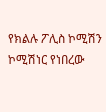የክልሉ ፖሊስ ኮሚሽን ኮሚሽነር የነበረው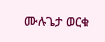ሙሉጌታ ወርቁ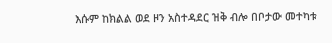እሱም ከክልል ወደ ዞን አስተዳደር ዝቅ ብሎ በቦታው መተካቱ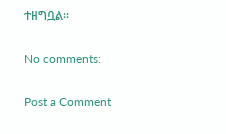ተዘግቧል፡፡

No comments:

Post a Comment